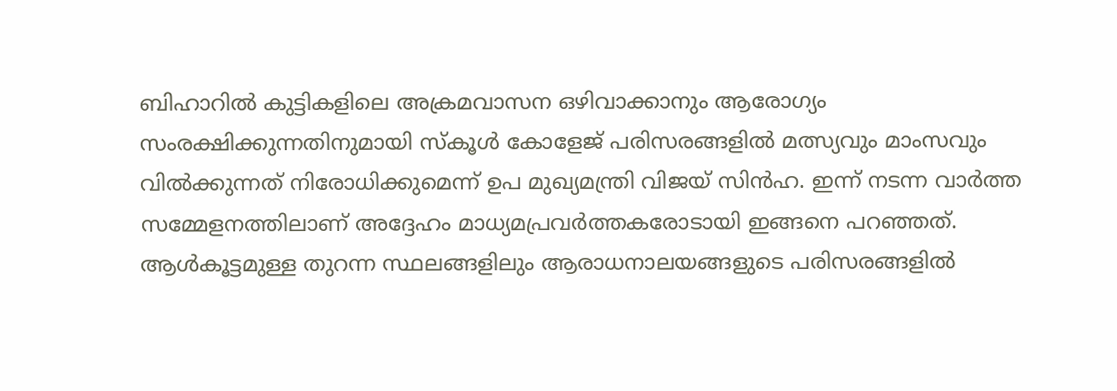ബിഹാറിൽ കുട്ടികളിലെ അക്രമവാസന ഒഴിവാക്കാനും ആരോഗ്യം സംരക്ഷിക്കുന്നതിനുമായി സ്കൂൾ കോളേജ് പരിസരങ്ങളിൽ മത്സ്യവും മാംസവും വിൽക്കുന്നത് നിരോധിക്കുമെന്ന് ഉപ മുഖ്യമന്ത്രി വിജയ് സിൻഹ. ഇന്ന് നടന്ന വാർത്ത സമ്മേളനത്തിലാണ് അദ്ദേഹം മാധ്യമപ്രവർത്തകരോടായി ഇങ്ങനെ പറഞ്ഞത്.
ആൾകൂട്ടമുള്ള തുറന്ന സ്ഥലങ്ങളിലും ആരാധനാലയങ്ങളുടെ പരിസരങ്ങളിൽ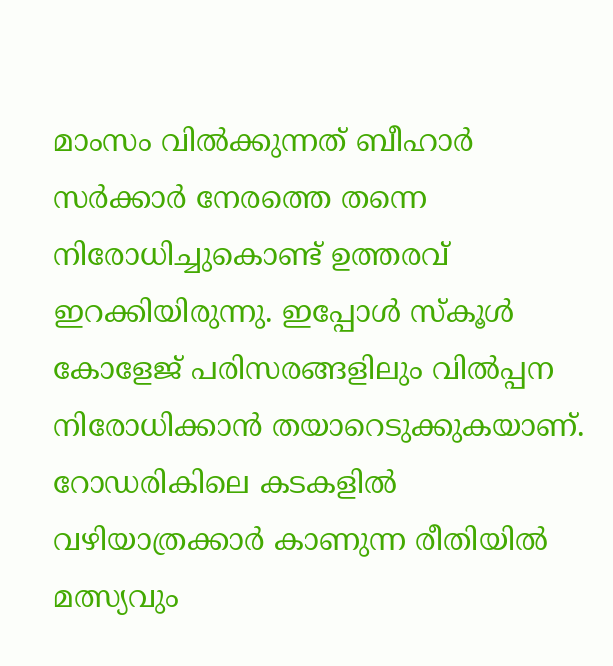മാംസം വിൽക്കുന്നത് ബീഹാർ സർക്കാർ നേരത്തെ തന്നെ നിരോധിച്ചുകൊണ്ട് ഉത്തരവ് ഇറക്കിയിരുന്നു. ഇപ്പോൾ സ്കൂൾ കോളേജ് പരിസരങ്ങളിലും വിൽപ്പന നിരോധിക്കാൻ തയാറെടുക്കുകയാണ്.
റോഡരികിലെ കടകളിൽ വഴിയാത്രക്കാർ കാണുന്ന രീതിയിൽ മത്സ്യവും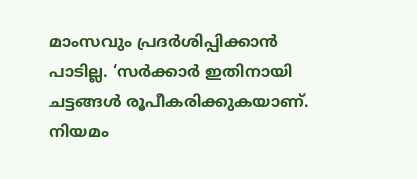മാംസവും പ്രദർശിപ്പിക്കാൻ പാടില്ല. ‘സർക്കാർ ഇതിനായി ചട്ടങ്ങൾ രൂപീകരിക്കുകയാണ്. നിയമം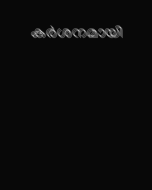കർശനമായി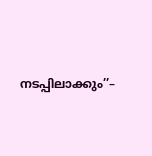നടപ്പിലാക്കും’’–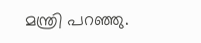മന്ത്രി പറഞ്ഞു.